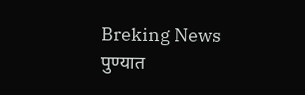Breking News
पुण्यात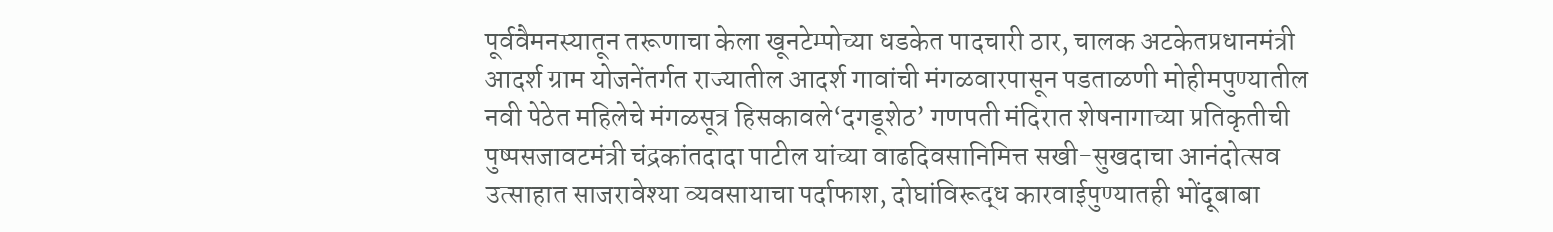पूर्ववैमनस्यातून तरूणाचा केला खूनटेम्पोच्या धडकेत पादचारी ठार, चालक अटकेतप्रधानमंत्री आदर्श ग्राम योजनेंतर्गत राज्यातील आदर्श गावांची मंगळवारपासून पडताळणी मोहीमपुण्यातील नवी पेठेत महिलेचे मंगळसूत्र हिसकावले‘दगडूशेठ’ गणपती मंदिरात शेषनागाच्या प्रतिकृतीची पुष्पसजावटमंत्री चंद्रकांतदादा पाटील यांच्या वाढदिवसानिमित्त सखी-सुखदाचा आनंदोत्सव उत्साहात साजरावेश्या व्यवसायाचा पर्दाफाश, दोघांविरूद्ध कारवाईपुण्यातही भोंदूबाबा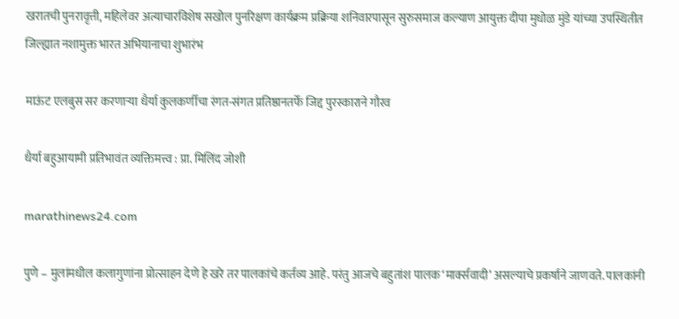खरातची पुनरावृत्ती, महिलेवर अत्याचारविशेष सखोल पुनरिक्षण कार्यक्रम प्रक्रिया शनिवारपासून सुरुसमाज कल्याण आयुक्त दीपा मुधोळ मुंडे यांच्या उपस्थितीत जिल्ह्यात नशामुक्त भारत अभियानाचा शुभारंभ

माऊंट एलबुस सर करणाऱ्या धैर्या कुलकर्णीचा रंगत-संगत प्रतिष्ठानतर्फे जिद्द पुरस्काराने गौरव

धैर्या बहुआयामी प्रतिभावंत व्यक्तिमत्त्व : प्रा. मिलिंद जोशी

marathinews24.com

पुणे – मुलांमधील कलागुणांना प्रोत्साहन देणे हे खरे तर पालकांचे कर्तव्य आहे. परंतु आजचे बहुतांश पालक ‌‘मार्क्सवादी‌’ असल्याचे प्रकर्षाने जाणवते. पालकांनी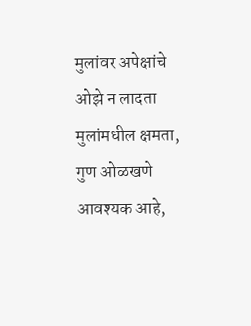मुलांवर अपेक्षांचे ओझे न लादता मुलांमधील क्षमता, गुण ओळखणे आवश्यक आहे,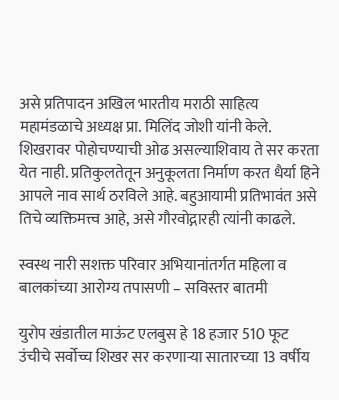असे प्रतिपादन अखिल भारतीय मराठी साहित्य महामंडळाचे अध्यक्ष प्रा. मिलिंद जोशी यांनी केले. शिखरावर पोहोचण्याची ओढ असल्याशिवाय ते सर करता येत नाही. प्रतिकुलतेतून अनुकूलता निर्माण करत धैर्या हिने आपले नाव सार्थ ठरविले आहे. बहुआयामी प्रतिभावंत असे तिचे व्यक्तिमत्त्व आहे, असे गौरवोद्गारही त्यांनी काढले.

स्वस्थ नारी सशक्त परिवार अभियानांतर्गत महिला व बालकांच्या आरोग्य तपासणी – सविस्तर बातमी

युरोप खंडातील माऊंट एलबुस हे 18 हजार 510 फूट उंचीचे सर्वोच्च शिखर सर करणाऱ्या सातारच्या 13 वर्षीय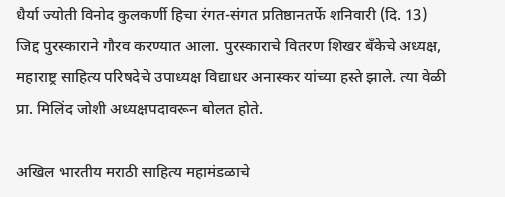धैर्या ज्योती विनोद कुलकर्णी हिचा रंगत-संगत प्रतिष्ठानतर्फे शनिवारी (दि. 13) जिद्द पुरस्काराने गौरव करण्यात आला. पुरस्काराचे वितरण शिखर बँकेचे अध्यक्ष, महाराष्ट्र साहित्य परिषदेचे उपाध्यक्ष विद्याधर अनास्कर यांच्या हस्ते झाले. त्या वेळी प्रा. मिलिंद जोशी अध्यक्षपदावरून बोलत होते.

अखिल भारतीय मराठी साहित्य महामंडळाचे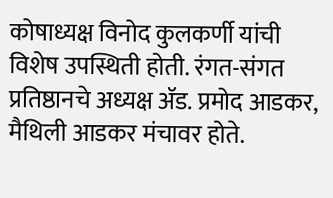कोषाध्यक्ष विनोद कुलकर्णी यांची विशेष उपस्थिती होती. रंगत-संगत प्रतिष्ठानचे अध्यक्ष ॲड. प्रमोद आडकर, मैथिली आडकर मंचावर होते.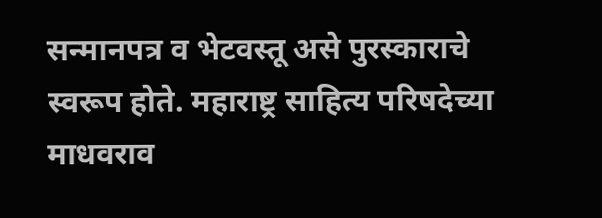सन्मानपत्र व भेटवस्तू असे पुरस्काराचे स्वरूप होते. महाराष्ट्र साहित्य परिषदेच्या माधवराव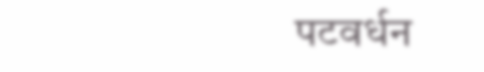पटवर्धन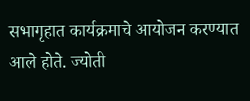सभागृहात कार्यक्रमाचे आयोजन करण्यात आले होते. ज्योती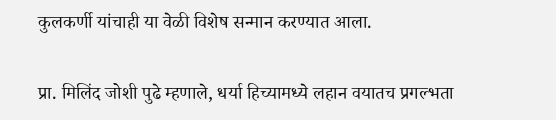कुलकर्णी यांचाही या वेळी विशेष सन्मान करण्यात आला.

प्रा. मिलिंद जोशी पुढे म्हणाले, धर्या हिच्यामध्ये लहान वयातच प्रगल्भता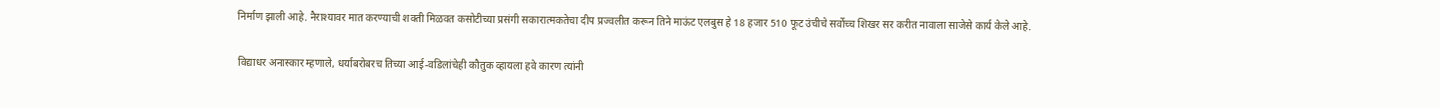निर्माण झाली आहे. नैराश्यावर मात करण्याची शक्ती मिळवत कसोटीच्या प्रसंगी सकारात्मकतेचा दीप प्रज्वलीत करून तिने माऊंट एलबुस हे 18 हजार 510 फूट उंचीचे सर्वोच्च शिखर सर करीत नावाला साजेसे कार्य केले आहे.

विद्याधर अनास्कार म्हणाले, धर्याबरोबरच तिच्या आई-वडिलांचेही कौतुक व्हायला हवे कारण त्यांनी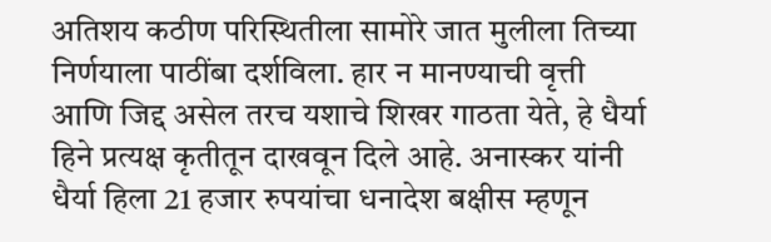अतिशय कठीण परिस्थितीला सामोरे जात मुलीला तिच्या निर्णयाला पाठींबा दर्शविला. हार न मानण्याची वृत्ती आणि जिद्द असेल तरच यशाचे शिखर गाठता येते, हे धैर्या हिने प्रत्यक्ष कृतीतून दाखवून दिले आहे. अनास्कर यांनी धैर्या हिला 21 हजार रुपयांचा धनादेश बक्षीस म्हणून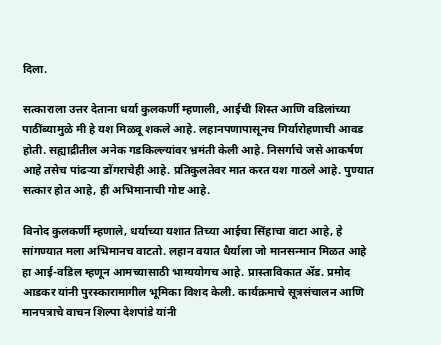दिला.

सत्काराला उत्तर देताना धर्या कुलकर्णी म्हणाली, आईची शिस्त आणि वडिलांच्या पाठींब्यामुळे मी हे यश मिळवू शकले आहे. लहानपणापासूनच गिर्यारोहणाची आवड होती. सह्याद्रीतील अनेक गडकिल्ल्यांवर भ्रमंती केली आहे. निसर्गाचे जसे आकर्षण आहे तसेच पांढऱ्या डोंगराचेही आहे. प्रतिकुलतेवर मात करत यश गाठले आहे. पुण्यात सत्कार होत आहे, ही अभिमानाची गोष्ट आहे.

विनोद कुलकर्णी म्हणाले, धर्याच्या यशात तिच्या आईचा सिंहाचा वाटा आहे, हे सांगण्यात मला अभिमानच वाटतो. लहान वयात धैर्याला जो मानसन्मान मिळत आहे हा आई-वडिल म्हणून आमच्यासाठी भाग्ययोगच आहे. प्रास्ताविकात ॲड. प्रमोद आडकर यांनी पुरस्कारामागील भूमिका विशद केली. कार्यक्रमाचे सूत्रसंचालन आणि मानपत्राचे वाचन शिल्पा देशपांडे यांनी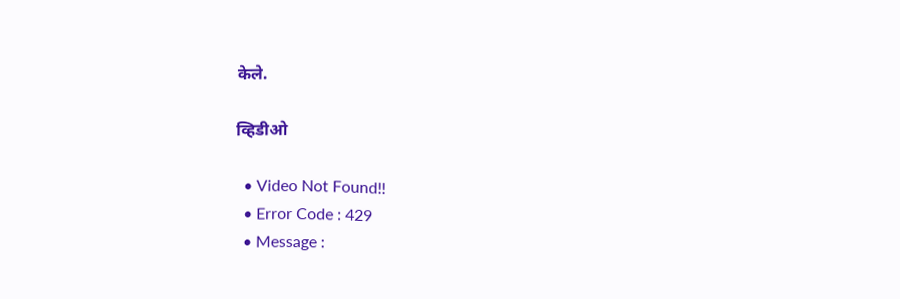केले.

व्हिडीओ

  • Video Not Found!!
  • Error Code : 429
  • Message :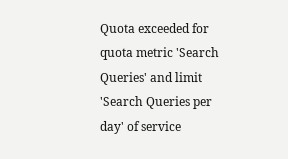Quota exceeded for quota metric 'Search Queries' and limit 'Search Queries per day' of service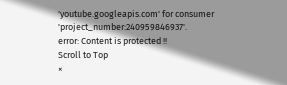'youtube.googleapis.com' for consumer 'project_number:240959846937'.
error: Content is protected !!
Scroll to Top
×